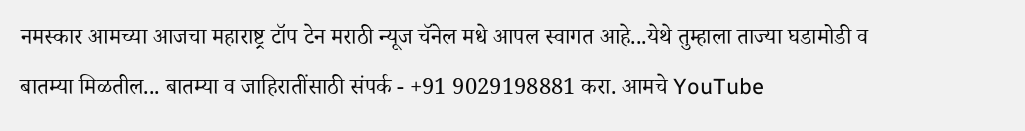नमस्कार आमच्या आजचा महाराष्ट्र टॉप टेन मराठी न्यूज चॅनेल मधे आपल स्वागत आहे...येथे तुम्हाला ताज्या घडामोडी व बातम्या मिळतील... बातम्या व जाहिरातींसाठी संपर्क - +91 9029198881 करा. आमचे YouTube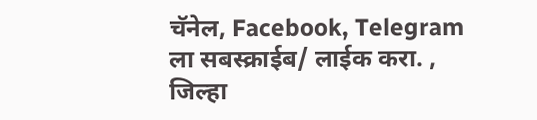चॅनेल, Facebook, Telegram ला सबस्क्राईब/ लाईक करा. , जिल्हा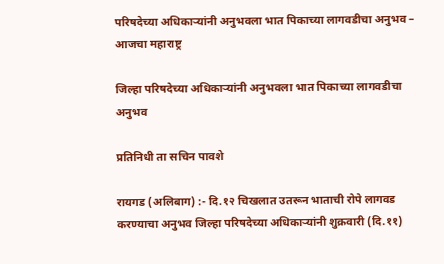परिषदेच्या अधिकाऱ्यांनी अनुभवला भात पिकाच्या लागवडीचा अनुभव – आजचा महाराष्ट्र

जिल्हा परिषदेच्या अधिकाऱ्यांनी अनुभवला भात पिकाच्या लागवडीचा अनुभव

प्रतिनिधी ता सचिन पावशे

रायगड (अलिबाग) :- दि.१२ चिखलात उतरून भाताची रोपे लागवड करण्याचा अनुभव जिल्हा परिषदेच्या अधिकाऱ्यांनी शुक्रवारी (दि.११)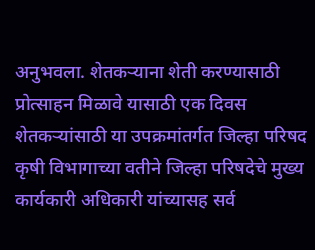अनुभवला. शेतकऱ्याना शेती करण्यासाठी प्रोत्साहन मिळावे यासाठी एक दिवस शेतकऱ्यांसाठी या उपक्रमांतर्गत जिल्हा परिषद कृषी विभागाच्या वतीने जिल्हा परिषदेचे मुख्य कार्यकारी अधिकारी यांच्यासह सर्व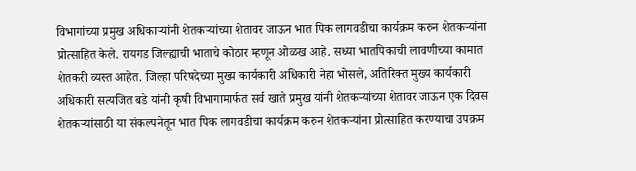विभागांच्या प्रमुख अधिकाऱ्यांनी शेतकऱ्यांच्या शेतावर जाऊन भात पिक लागवडीचा कार्यक्रम करुन शेतकऱ्यांना प्रोत्साहित केले. रायगड जिल्ह्याची भाताचे कोठार म्हणून ओळख आहे. सध्या भातपिकाची लावणीच्या कामात शेतकरी व्यस्त आहेत. जिल्हा परिषदेच्या मुख्य कार्यकारी अधिकारी नेहा भोसले, अतिरिक्त मुख्य कार्यकारी अधिकारी सत्यजित बडे यांनी कृषी विभागामार्फत सर्व खाते प्रमुख यांनी शेतकऱ्यांच्या शेतावर जाऊन एक दिवस शेतकऱ्यांसाठी या संकल्पनेतून भात पिक लागवडीचा कार्यक्रम करुन शेतकऱ्यांना प्रोत्साहित करण्याचा उपक्रम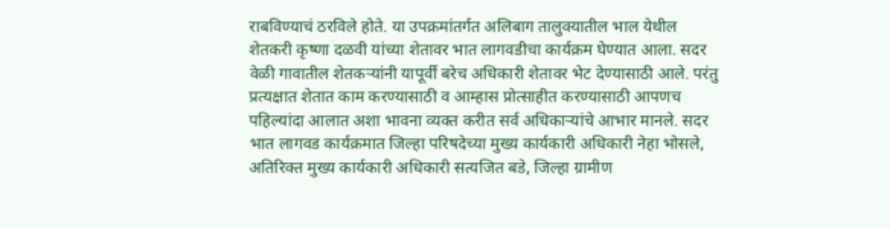राबविण्याचं ठरविले होते. या उपक्रमांतर्गत अलिबाग तालुक्यातील भाल येथील शेतकरी कृष्णा दळवी यांच्या शेतावर भात लागवडीचा कार्यक्रम घेण्यात आला. सदर वेळी गावातील शेतकऱ्यांनी यापूर्वी बरेच अधिकारी शेतावर भेट देण्यासाठी आले. परंतु प्रत्यक्षात शेतात काम करण्यासाठी व आम्हास प्रोत्साहीत करण्यासाठी आपणच पहिल्यांदा आलात अशा भावना व्यक्त करीत सर्व अधिकाऱ्यांचे आभार मानले. सदर भात लागवड कार्यक्रमात जिल्हा परिषदेच्या मुख्य कार्यकारी अधिकारी नेहा भोसले, अतिरिक्त मुख्य कार्यकारी अधिकारी सत्यजित बडे, जिल्हा ग्रामीण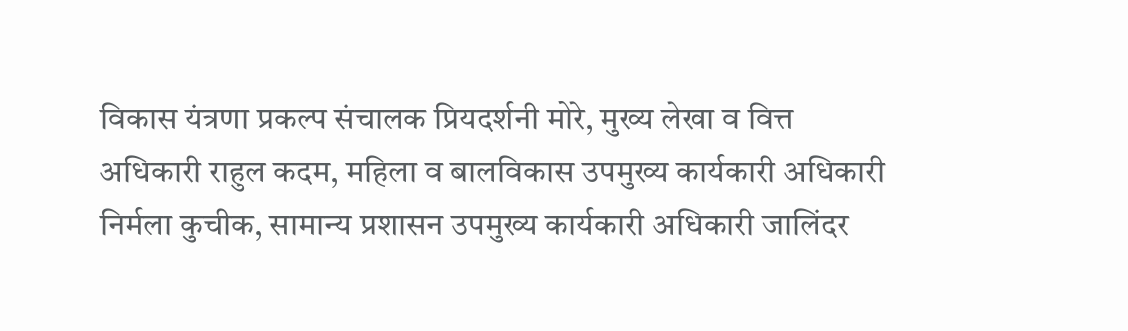विकास यंत्रणा प्रकल्प संचालक प्रियदर्शनी मोरे, मुख्य लेखा व वित्त अधिकारी राहुल कदम, महिला व बालविकास उपमुख्य कार्यकारी अधिकारी निर्मला कुचीक, सामान्य प्रशासन उपमुख्य कार्यकारी अधिकारी जालिंदर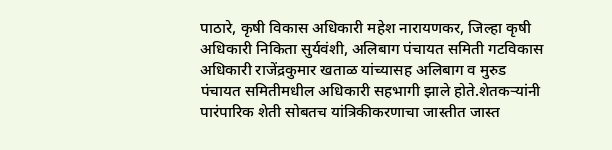पाठारे, कृषी विकास अधिकारी महेश नारायणकर, जिल्हा कृषी अधिकारी निकिता सुर्यवंशी, अलिबाग पंचायत समिती गटविकास अधिकारी राजेंद्रकुमार खताळ यांच्यासह अलिबाग व मुरुड पंचायत समितीमधील अधिकारी सहभागी झाले होते.शेतकऱ्यांनी पारंपारिक शेती सोबतच यांत्रिकीकरणाचा जास्तीत जास्त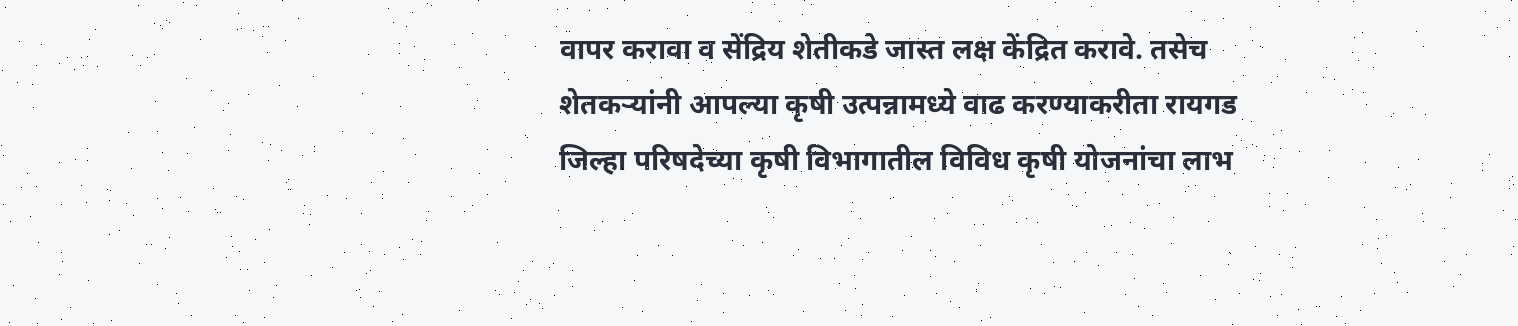वापर करावा व सेंद्रिय शेतीकडे जास्त लक्ष केंद्रित करावे. तसेच शेतकऱ्यांनी आपल्या कृषी उत्पन्नामध्ये वाढ करण्याकरीता रायगड जिल्हा परिषदेच्या कृषी विभागातील विविध कृषी योजनांचा लाभ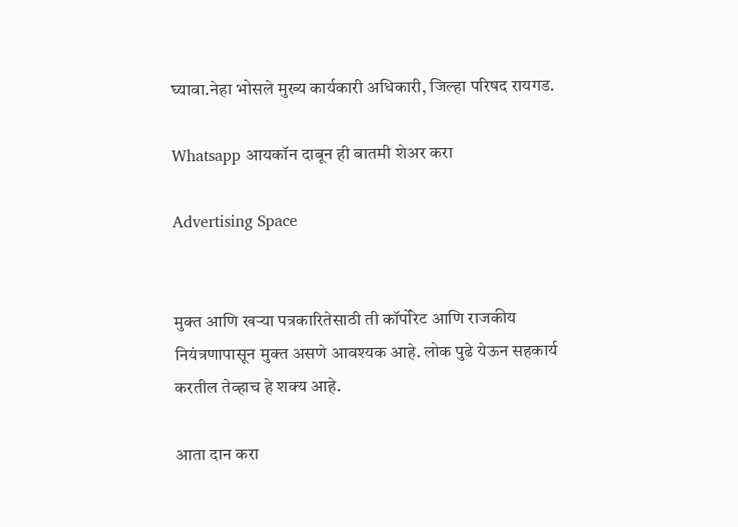घ्यावा.नेहा भोसले मुख्य कार्यकारी अधिकारी, जिल्हा परिषद रायगड.

Whatsapp आयकॉन दाबून ही बातमी शेअर करा

Advertising Space


मुक्त आणि खऱ्या पत्रकारितेसाठी ती कॉर्पोरेट आणि राजकीय नियंत्रणापासून मुक्त असणे आवश्यक आहे. लोक पुढे येऊन सहकार्य करतील तेव्हाच हे शक्य आहे.

आता दान करा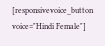[responsivevoice_button voice="Hindi Female"]